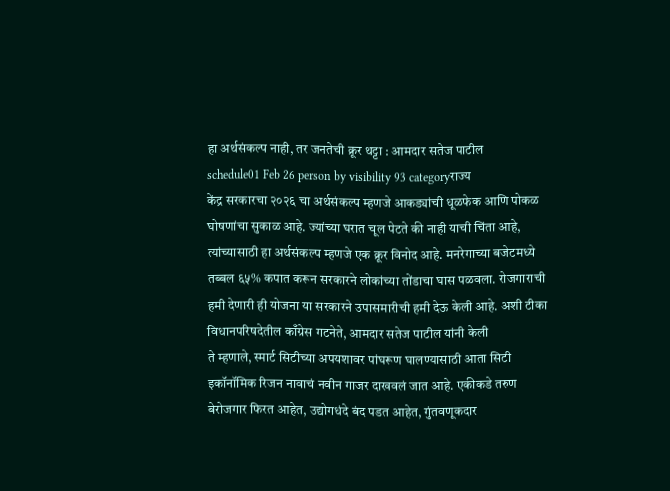हा अर्थसंकल्प नाही, तर जनतेची क्रूर थट्टा : आमदार सतेज पाटील
schedule01 Feb 26 person by visibility 93 categoryराज्य
केंद्र सरकारचा २०२६ चा अर्थसंकल्प म्हणजे आकड्यांची धूळफेक आणि पोकळ घोषणांचा सुकाळ आहे. ज्यांच्या घरात चूल पेटते की नाही याची चिंता आहे, त्यांच्यासाठी हा अर्थसंकल्प म्हणजे एक क्रूर विनोद आहे. मनरेगाच्या बजेटमध्ये तब्बल ६५% कपात करून सरकारने लोकांच्या तोंडाचा घास पळवला. रोजगाराची हमी देणारी ही योजना या सरकारने उपासमारीची हमी देऊ केली आहे. अशी टीका विधानपरिषदेतील काँग्रेस गटनेते, आमदार सतेज पाटील यांनी केली
ते म्हणाले, स्मार्ट सिटीच्या अपयशावर पांघरूण घालण्यासाठी आता सिटी इकॉनॉमिक रिजन नावाचं नवीन गाजर दाखवलं जात आहे. एकीकडे तरुण बेरोजगार फिरत आहेत, उद्योगधंदे बंद पडत आहेत, गुंतवणूकदार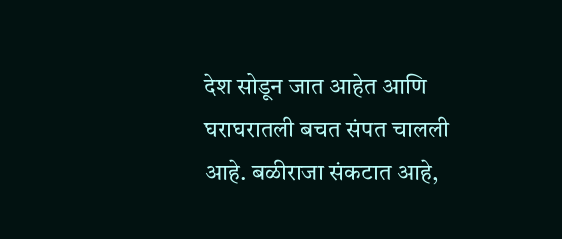देश सोडून जात आहेत आणि घराघरातली बचत संपत चालली आहे. बळीराजा संकटात आहे,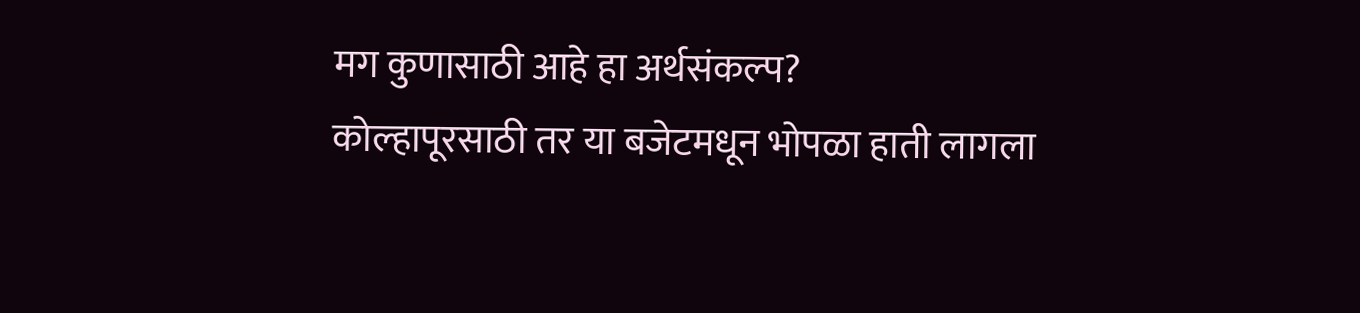मग कुणासाठी आहे हा अर्थसंकल्प?
कोल्हापूरसाठी तर या बजेटमधून भोपळा हाती लागला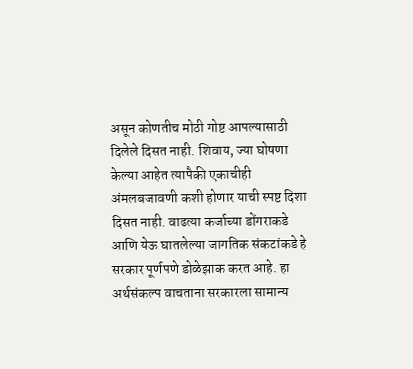असून कोणतीच मोठी गोष्ट आपल्यासाठी दिलेले दिसत नाही. शिवाय, ज्या घोषणा केल्या आहेत त्यापैकी एकाचीही अंमलबजावणी कशी होणार याची स्पष्ट दिशा दिसत नाही. वाढत्या कर्जाच्या डोंगराकडे आणि येऊ घातलेल्या जागतिक संकटांकडे हे सरकार पूर्णपणे डोळेझाक करत आहे. हा अर्थसंकल्प वाचताना सरकारला सामान्य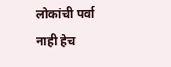लोकांची पर्वा नाही हेच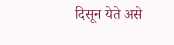दिसून येते असे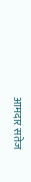आमदार सतेज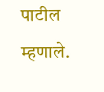पाटील म्हणाले.